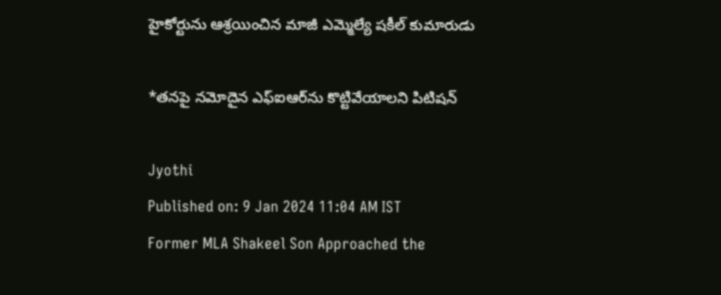హైకోర్టును ఆశ్రయించిన మాజీ ఎమ్మెల్యే షకీల్ కుమారుడు

*తనపై నమోదైన ఎఫ్‌ఐఆర్‌ను కొట్టివేయాలని పిటిషన్

Jyothi
Published on: 9 Jan 2024 11:04 AM IST
Former MLA Shakeel Son Approached the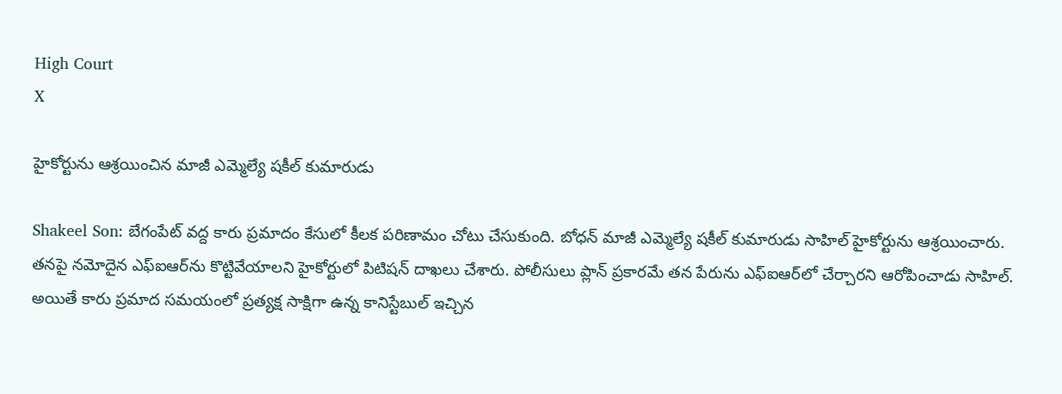High Court
X

హైకోర్టును ఆశ్రయించిన మాజీ ఎమ్మెల్యే షకీల్ కుమారుడు

Shakeel Son: బేగంపేట్ వద్ద కారు ప్రమాదం కేసులో కీలక పరిణామం చోటు చేసుకుంది. బోధన్ మాజీ ఎమ్మెల్యే షకీల్ కుమారుడు సాహిల్ హైకోర్టును ఆశ్రయించారు. తనపై నమోదైన ఎఫ్‌ఐఆర్‌ను కొట్టివేయాలని హైకోర్టులో పిటిషన్ దాఖలు చేశారు. పోలీసులు ప్లాన్ ప్రకారమే తన పేరును ఎఫ్‌ఐఆర్‌లో చేర్చారని ఆరోపించాడు సాహిల్. అయితే కారు ప్రమాద సమయంలో ప్రత్యక్ష సాక్షిగా ఉన్న కానిస్టేబుల్ ఇచ్చిన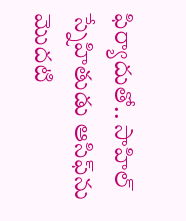ఫిర్యాదుతో.. సాహిల్ స్నేహితుడు ఆసిఫ్‌ను మొదటి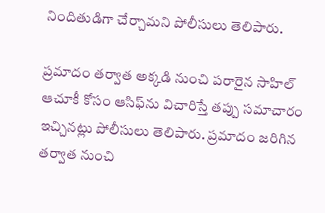నిందితుడిగా చేర్చామని పోలీసులు తెలిపారు.

ప్రమాదం తర్వాత అక్కడి నుంచి పరారైన సాహిల్‌ ఆచూకీ కోసం ఆసిఫ్‌ను విచారిస్తే తప్పు సమాచారం ఇచ్చినట్లు పోలీసులు తెలిపారు. ప్రమాదం జరిగిన తర్వాత నుంచి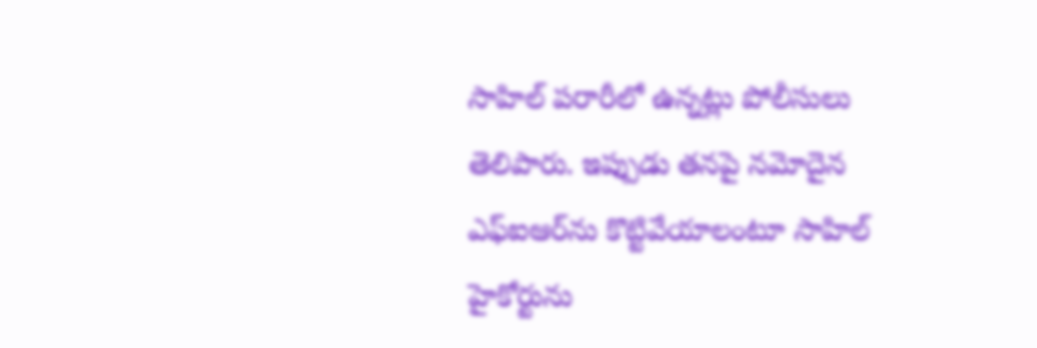సాహిల్ పరారీలో ఉన్నట్లు పోలీసులు తెలిపారు. ఇప్పుడు తనపై నమోదైన ఎఫ్‌ఐఆర్‌ను కొట్టివేయాలంటూ సాహిల్‌ హైకోర్టును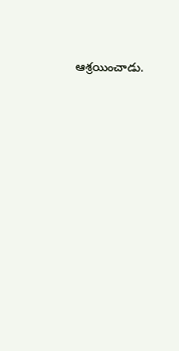ఆశ్రయించాడు.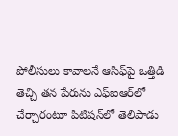పోలీసులు కావాలనే ఆసిఫ్‌పై ఒత్తిడి తెచ్చి తన పేరును ఎఫ్‌ఐఆర్‌లో చేర్చారంటూ పిటిషన్‌లో తెలిపాడు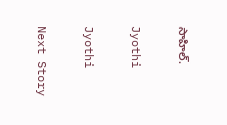సాహిల్.

Jyothi

Jyothi

Next Story